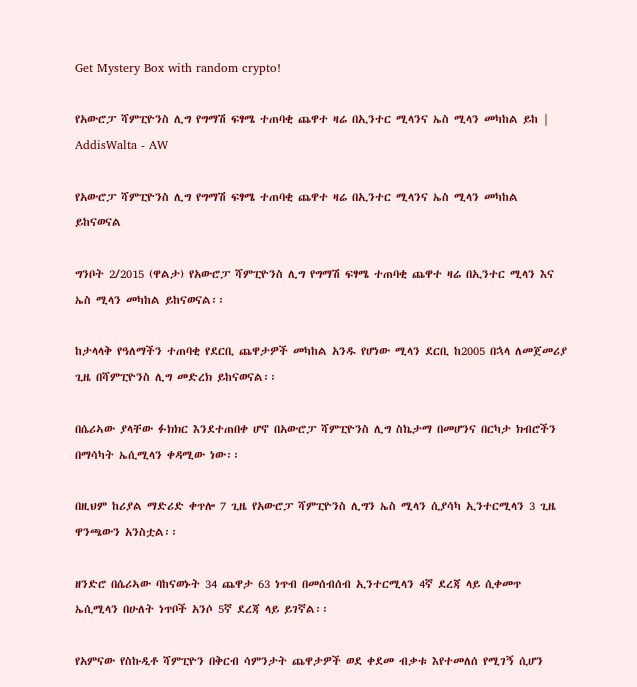Get Mystery Box with random crypto!

የአውሮፓ ሻምፒዮንስ ሊግ የግማሽ ፍፃሜ ተጠባቂ ጨዋተ ዛሬ በኢንተር ሚላንና ኤስ ሚላን መካከል ይከ | AddisWalta - AW

የአውሮፓ ሻምፒዮንስ ሊግ የግማሽ ፍፃሜ ተጠባቂ ጨዋተ ዛሬ በኢንተር ሚላንና ኤስ ሚላን መካከል ይከናወናል

ግንቦት 2/2015 (ዋልታ) የአውሮፓ ሻምፒዮንስ ሊግ የግማሽ ፍፃሜ ተጠባቂ ጨዋተ ዛሬ በኢንተር ሚላን እና ኤስ ሚላን መካከል ይከናወናል፡፡

ከታላላቅ የዓለማችን ተጠባቂ የደርቢ ጨዋታዎች መካከል አንዱ የሆነው ሚላን ደርቢ ከ2005 በኋላ ለመጀመሪያ ጊዜ በሻምፒዮንስ ሊግ መድረክ ይከናወናል፡፡

በሴሪኣው ያላቸው ፉክክር እንደተጠበቀ ሆኖ በአውሮፓ ሻምፒዮንስ ሊግ ስኬታማ በመሆንና በርካታ ክብሮችን በማሳካት ኤሲሚላን ቀዳሚው ነው፡፡

በዚህም ከሪያል ማድሪድ ቀጥሎ 7 ጊዜ የአውሮፓ ሻምፒዮንስ ሊግን ኤስ ሚላን ሲያሳካ ኢንተርሚላን 3 ጊዜ ዋንጫውን አንስቷል፡፡

ዘንድሮ በሴሪኣው ባከናወኑት 34 ጨዋታ 63 ነጥብ በመሰብሰብ ኢንተርሚላን 4ኛ ደረጃ ላይ ሲቀመጥ ኤሲሚላን በሁለት ነጥቦች አንሶ 5ኛ ደረጃ ላይ ይገኛል፡፡

የአምናው የስኩዲቶ ሻምፒዮን በቅርብ ሳምንታት ጨዋታዎች ወደ ቀደመ ብቃቱ እየተመለሰ የሚገኝ ሲሆን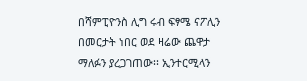በሻምፒዮንስ ሊግ ሩብ ፍፃሜ ናፖሊን በመርታት ነበር ወደ ዛሬው ጨዋታ ማለፉን ያረጋገጠው፡፡ ኢንተርሚላን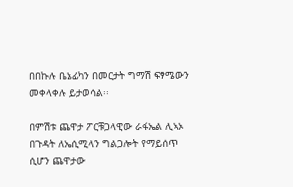በበኩሉ ቤኔፊካን በመርታት ግማሽ ፍፃሜውን መቀላቀሉ ይታወሳል፡፡

በምሽቱ ጨዋታ ፖርቹጋላዊው ራፋኤል ሊኣኦ በጉዳት ለኤሲሚላን ግልጋሎት የማይሰጥ ሲሆን ጨዋታው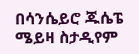በሳንሴይሮ ጁሴፔ ሜይዛ ስታዲየም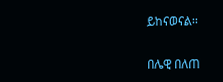ይከናወናል፡፡

በሌዊ በለጠ